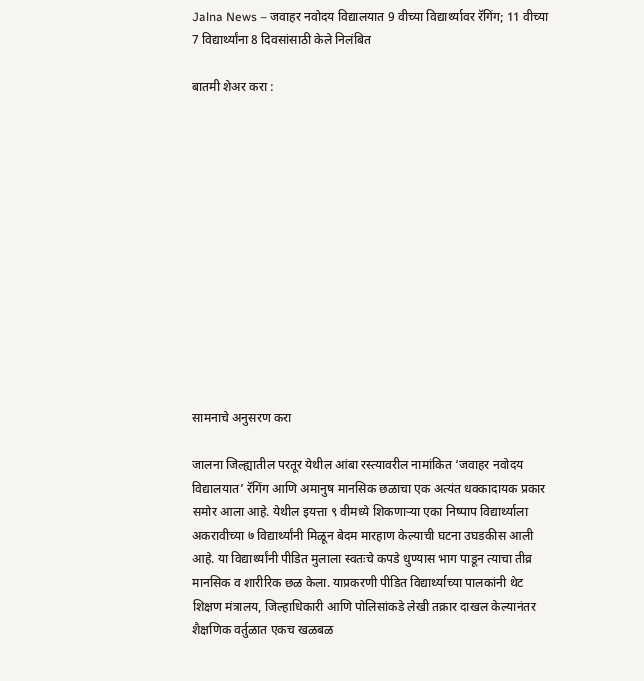Jalna News – जवाहर नवोदय विद्यालयात 9 वीच्या विद्यार्थ्यावर रॅगिंग; 11 वीच्या 7 विद्यार्थ्यांना 8 दिवसांसाठी केले निलंबित

बातमी शेअर करा :













सामनाचे अनुसरण करा

जालना जिल्ह्यातील परतूर येथील आंबा रस्त्यावरील नामांकित ‘जवाहर नवोदय विद्यालयात’ रॅगिंग आणि अमानुष मानसिक छळाचा एक अत्यंत धक्कादायक प्रकार समोर आला आहे. येथील इयत्ता ९ वीमध्ये शिकणाऱ्या एका निष्पाप विद्यार्थ्याला अकरावीच्या ७ विद्यार्थ्यांनी मिळून बेदम मारहाण केल्याची घटना उघडकीस आली आहे. या विद्यार्थ्यांनी पीडित मुलाला स्वतःचे कपडे धुण्यास भाग पाडून त्याचा तीव्र मानसिक व शारीरिक छळ केला. याप्रकरणी पीडित विद्यार्थ्याच्या पालकांनी थेट शिक्षण मंत्रालय, जिल्हाधिकारी आणि पोलिसांकडे लेखी तक्रार दाखल केल्यानंतर शैक्षणिक वर्तुळात एकच खळबळ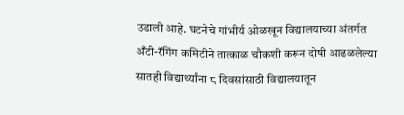उडाली आहे. घटनेचे गांभीर्य ओळखून विद्यालयाच्या अंतर्गत अँटी-रॅगिंग कमिटीने तात्काळ चौकशी करून दोषी आढळलेल्या सातही विद्यार्थ्यांना ८ दिवसांसाठी विद्यालयातून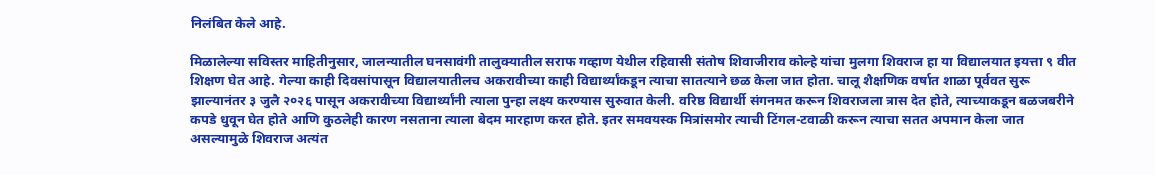निलंबित केले आहे.

मिळालेल्या सविस्तर माहितीनुसार, जालन्यातील घनसावंगी तालुक्यातील सराफ गव्हाण येथील रहिवासी संतोष शिवाजीराव कोल्हे यांचा मुलगा शिवराज हा या विद्यालयात इयत्ता ९ वीत शिक्षण घेत आहे. गेल्या काही दिवसांपासून विद्यालयातीलच अकरावीच्या काही विद्यार्थ्यांकडून त्याचा सातत्याने छळ केला जात होता. चालू शैक्षणिक वर्षात शाळा पूर्ववत सुरू झाल्यानंतर ३ जुलै २०२६ पासून अकरावीच्या विद्यार्थ्यांनी त्याला पुन्हा लक्ष्य करण्यास सुरुवात केली. वरिष्ठ विद्यार्थी संगनमत करून शिवराजला त्रास देत होते, त्याच्याकडून बळजबरीने कपडे धुवून घेत होते आणि कुठलेही कारण नसताना त्याला बेदम मारहाण करत होते. इतर समवयस्क मित्रांसमोर त्याची टिंगल-टवाळी करून त्याचा सतत अपमान केला जात असल्यामुळे शिवराज अत्यंत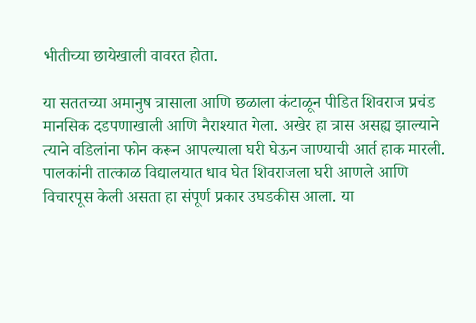भीतीच्या छायेखाली वावरत होता.

या सततच्या अमानुष त्रासाला आणि छळाला कंटाळून पीडित शिवराज प्रचंड मानसिक दडपणाखाली आणि नैराश्यात गेला. अखेर हा त्रास असह्य झाल्याने त्याने वडिलांना फोन करून आपल्याला घरी घेऊन जाण्याची आर्त हाक मारली. पालकांनी तात्काळ विद्यालयात धाव घेत शिवराजला घरी आणले आणि विचारपूस केली असता हा संपूर्ण प्रकार उघडकीस आला. या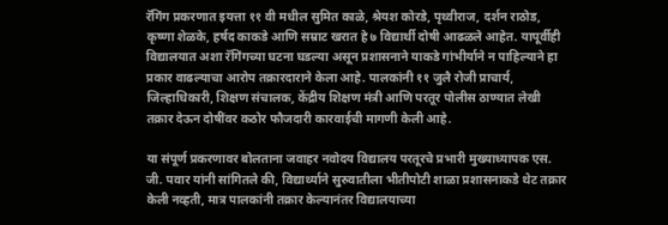रॅगिंग प्रकरणात इयत्ता ११ वी मधील सुमित काळे, श्रेयश कोरडे, पृथ्वीराज, दर्शन राठोड, कृष्णा शेळके, हर्षद काकडे आणि सम्राट खरात हे ७ विद्यार्थी दोषी आढळले आहेत. यापूर्वीही विद्यालयात अशा रॅगिंगच्या घटना घडल्या असून प्रशासनाने याकडे गांभीर्याने न पाहिल्याने हा प्रकार वाढल्याचा आरोप तक्रारदाराने केला आहे. पालकांनी ११ जुलै रोजी प्राचार्य, जिल्हाधिकारी, शिक्षण संचालक, केंद्रीय शिक्षण मंत्री आणि परतूर पोलीस ठाण्यात लेखी तक्रार देऊन दोषींवर कठोर फौजदारी कारवाईची मागणी केली आहे.

या संपूर्ण प्रकरणावर बोलताना जवाहर नवोदय विद्यालय परतूरचे प्रभारी मुख्याध्यापक एस. जी. पवार यांनी सांगितले की, विद्यार्थ्याने सुरुवातीला भीतीपोटी शाळा प्रशासनाकडे थेट तक्रार केली नव्हती, मात्र पालकांनी तक्रार केल्यानंतर विद्यालयाच्या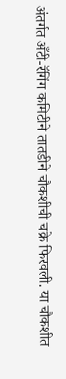अंतर्गत अँटी-रॅगिंग कमिटीने तातडीने चौकशीची चक्रे फिरवली. या चौकशीत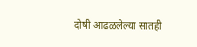दोषी आढळलेल्या सातही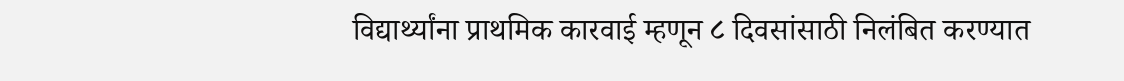विद्यार्थ्यांना प्राथमिक कारवाई म्हणून ८ दिवसांसाठी निलंबित करण्यात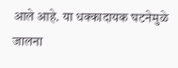आले आहे. या धक्कादायक घटनेमुळे जालना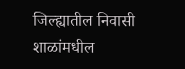जिल्ह्यातील निवासी शाळांमधील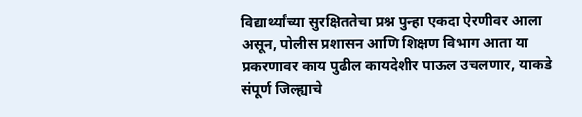विद्यार्थ्यांच्या सुरक्षिततेचा प्रश्न पुन्हा एकदा ऐरणीवर आला असून, पोलीस प्रशासन आणि शिक्षण विभाग आता या प्रकरणावर काय पुढील कायदेशीर पाऊल उचलणार, याकडे संपूर्ण जिल्ह्याचे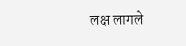लक्ष लागले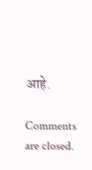आहे.

Comments are closed.